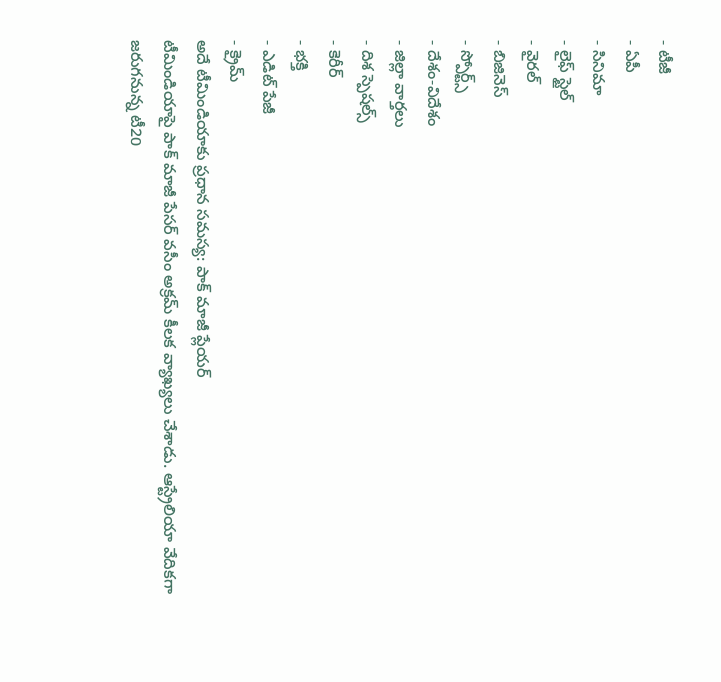- టీజీ
- ఏపీ
- సినిమా
- లైఫ్ స్టైల్
- వైరల్
- బిజినెస్
- స్పోర్ట్స్
- దేశం-విదేశం
- జిల్లా వార్తలు
- దిశ స్పెషల్స్
- కెరీర్
- భక్తి
- ఎడిట్ పేజీ
- క్రైమ్
అదే టీమిండియాకు ప్రధాన సమస్య: పాక్ మాజీ ప్లేయర్
టీమిండియాపై పాక్ మాజీ పేసర్ వసీం అక్రమ్ కీలక వ్యాఖ్యలు చేశాడు. ఆస్ట్రేలియా వేదికగా జరుగనున్న టీ20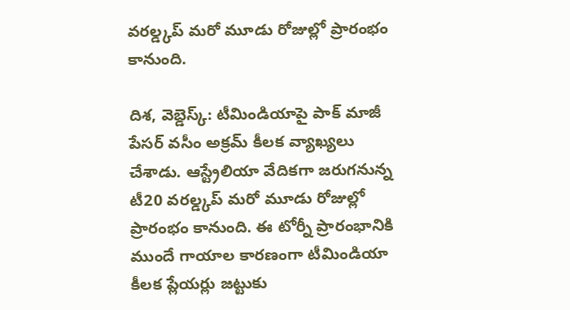వరల్డ్కప్ మరో మూడు రోజుల్లో ప్రారంభం కానుంది.

దిశ, వెబ్డెస్క్: టీమిండియాపై పాక్ మాజీ పేసర్ వసీం అక్రమ్ కీలక వ్యాఖ్యలు చేశాడు. ఆస్ట్రేలియా వేదికగా జరుగనున్న టీ20 వరల్డ్కప్ మరో మూడు రోజుల్లో ప్రారంభం కానుంది. ఈ టోర్నీ ప్రారంభానికి ముందే గాయాల కారణంగా టీమిండియా కీలక ప్లేయర్లు జట్టుకు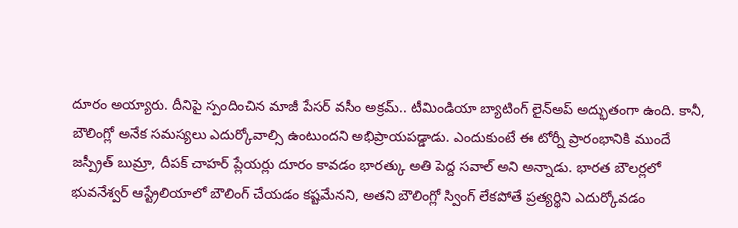దూరం అయ్యారు. దీనిపై స్పందించిన మాజీ పేసర్ వసీం అక్రమ్.. టీమిండియా బ్యాటింగ్ లైన్అప్ అద్భుతంగా ఉంది. కానీ, బౌలింగ్లో అనేక సమస్యలు ఎదుర్కోవాల్సి ఉంటుందని అభిప్రాయపడ్డాడు. ఎందుకుంటే ఈ టోర్నీ ప్రారంభానికి ముందే జస్ప్రీత్ బుమ్రా, దీపక్ చాహర్ ప్లేయర్లు దూరం కావడం భారత్కు అతి పెద్ద సవాల్ అని అన్నాడు. భారత బౌలర్లలో భువనేశ్వర్ ఆస్ట్రేలియాలో బౌలింగ్ చేయడం కష్టమేనని, అతని బౌలింగ్లో స్వింగ్ లేకపోతే ప్రత్యర్థిని ఎదుర్కోవడం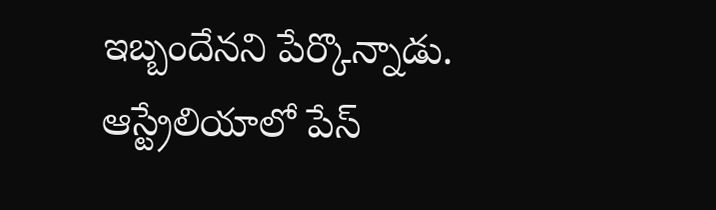ఇబ్బందేనని పేర్కొన్నాడు. ఆస్ట్రేలియాలో పేస్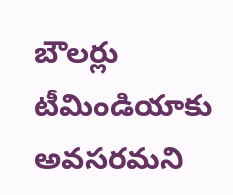బౌలర్లు టీమిండియాకు అవసరమని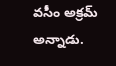వసీం అక్రమ్ అన్నాడు.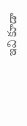ఇవి కూడా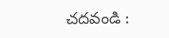చదవండి :